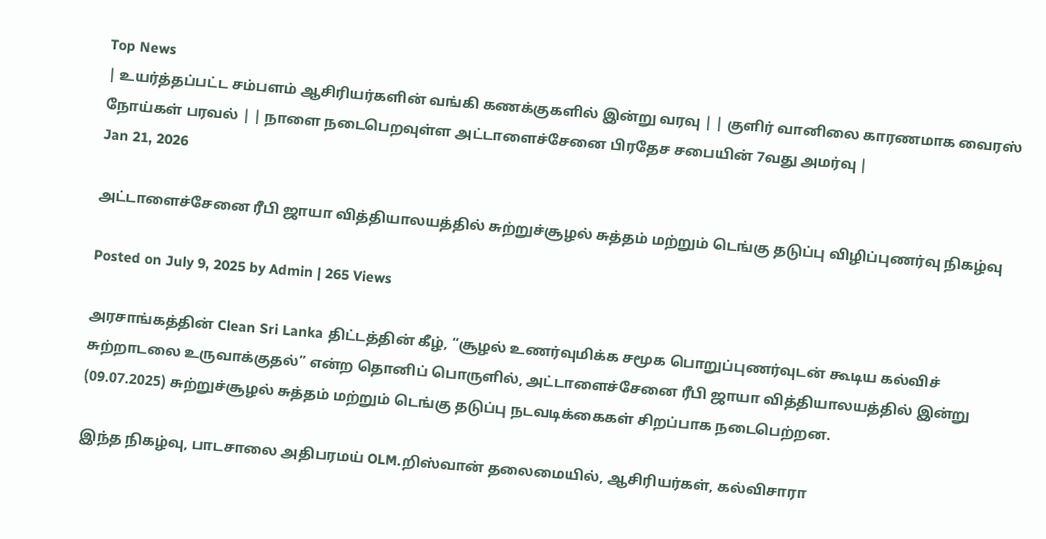Top News
| உயர்த்தப்பட்ட சம்பளம் ஆசிரியர்களின் வங்கி கணக்குகளில் இன்று வரவு | | குளிர் வானிலை காரணமாக வைரஸ் நோய்கள் பரவல் | | நாளை நடைபெறவுள்ள அட்டாளைச்சேனை பிரதேச சபையின் 7வது அமர்வு |
Jan 21, 2026

அட்டாளைச்சேனை ரீபி ஜாயா வித்தியாலயத்தில் சுற்றுச்சூழல் சுத்தம் மற்றும் டெங்கு தடுப்பு விழிப்புணர்வு நிகழ்வு

Posted on July 9, 2025 by Admin | 265 Views

அரசாங்கத்தின் Clean Sri Lanka திட்டத்தின் கீழ், “சூழல் உணர்வுமிக்க சமூக பொறுப்புணர்வுடன் கூடிய கல்விச் சுற்றாடலை உருவாக்குதல்” என்ற தொனிப் பொருளில், அட்டாளைச்சேனை ரீபி ஜாயா வித்தியாலயத்தில் இன்று (09.07.2025) சுற்றுச்சூழல் சுத்தம் மற்றும் டெங்கு தடுப்பு நடவடிக்கைகள் சிறப்பாக நடைபெற்றன.

இந்த நிகழ்வு, பாடசாலை அதிபரமய் OLM.றிஸ்வான் தலைமையில், ஆசிரியர்கள், கல்விசாரா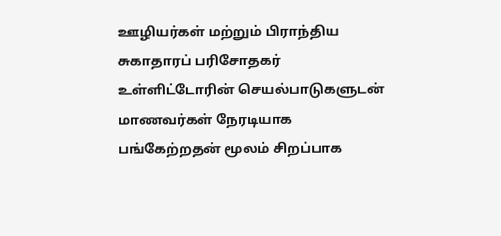ஊழியர்கள் மற்றும் பிராந்திய சுகாதாரப் பரிசோதகர் உள்ளிட்டோரின் செயல்பாடுகளுடன் மாணவர்கள் நேரடியாக பங்கேற்றதன் மூலம் சிறப்பாக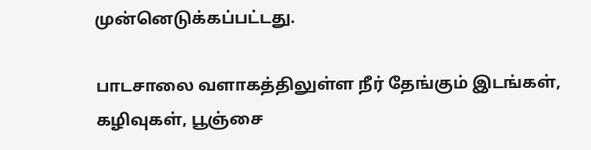முன்னெடுக்கப்பட்டது.

பாடசாலை வளாகத்திலுள்ள நீர் தேங்கும் இடங்கள், கழிவுகள், பூஞ்சை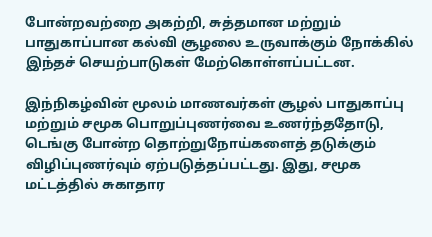போன்றவற்றை அகற்றி, சுத்தமான மற்றும் பாதுகாப்பான கல்வி சூழலை உருவாக்கும் நோக்கில் இந்தச் செயற்பாடுகள் மேற்கொள்ளப்பட்டன.

இந்நிகழ்வின் மூலம் மாணவர்கள் சூழல் பாதுகாப்பு மற்றும் சமூக பொறுப்புணர்வை உணர்ந்ததோடு, டெங்கு போன்ற தொற்றுநோய்களைத் தடுக்கும் விழிப்புணர்வும் ஏற்படுத்தப்பட்டது. இது, சமூக மட்டத்தில் சுகாதார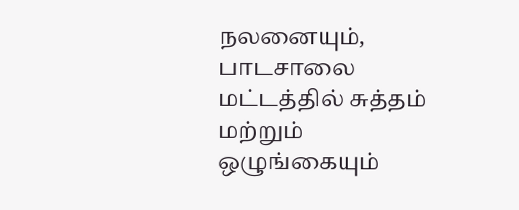நலனையும், பாடசாலை மட்டத்தில் சுத்தம் மற்றும் ஒழுங்கையும்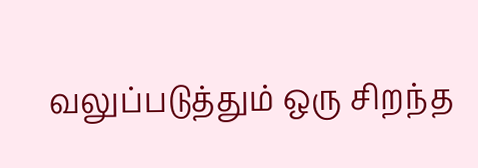வலுப்படுத்தும் ஒரு சிறந்த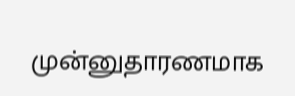முன்னுதாரணமாக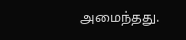அமைந்தது.